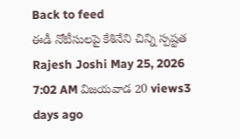Back to feed
ఈడీ నోటీసులపై కేశినేని చిన్ని స్పష్టత
Rajesh Joshi May 25, 2026 7:02 AM విజయవాడ 20 views3 days ago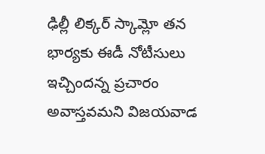ఢిల్లీ లిక్కర్ స్కామ్లో తన భార్యకు ఈడీ నోటీసులు ఇచ్చిందన్న ప్రచారం అవాస్తవమని విజయవాడ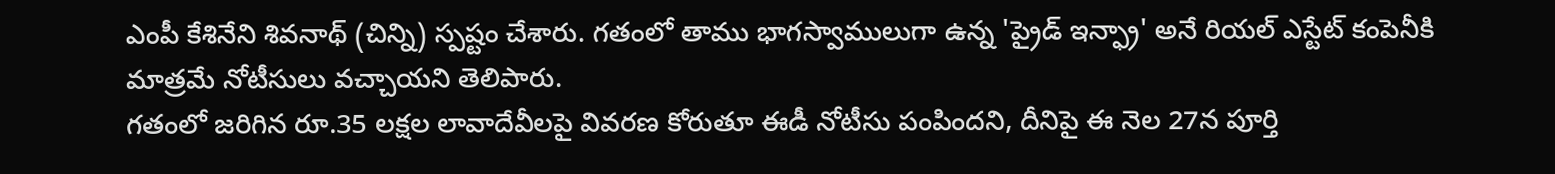ఎంపీ కేశినేని శివనాథ్ (చిన్ని) స్పష్టం చేశారు. గతంలో తాము భాగస్వాములుగా ఉన్న 'ప్రైడ్ ఇన్ఫ్రా' అనే రియల్ ఎస్టేట్ కంపెనీకి మాత్రమే నోటీసులు వచ్చాయని తెలిపారు.
గతంలో జరిగిన రూ.35 లక్షల లావాదేవీలపై వివరణ కోరుతూ ఈడీ నోటీసు పంపిందని, దీనిపై ఈ నెల 27న పూర్తి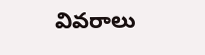వివరాలు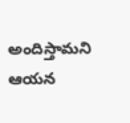అందిస్తామని ఆయన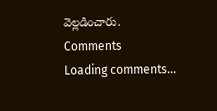వెల్లడించారు.
Comments
Loading comments...